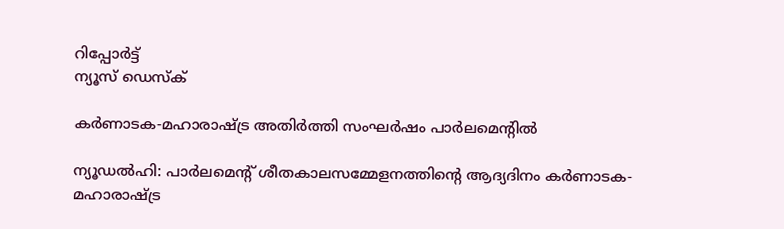റിപ്പോര്‍ട്ട്
ന്യൂസ് ഡെസ്ക്

കര്‍ണാടക-മഹാരാഷ്ട്ര അതിര്‍ത്തി സംഘര്‍ഷം പാര്‍ലമെന്റില്‍

ന്യൂഡല്‍ഹി: പാര്‍ലമെന്റ് ശീതകാലസമ്മേളനത്തിന്റെ ആദ്യദിനം കര്‍ണാടക-മഹാരാഷ്ട്ര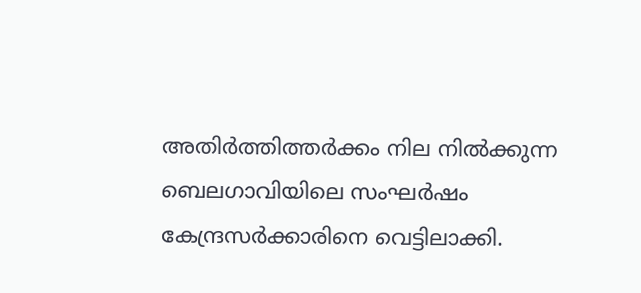അതിര്‍ത്തിത്തര്‍ക്കം നില നില്‍ക്കുന്ന ബെലഗാവിയിലെ സംഘര്‍ഷം കേന്ദ്രസര്‍ക്കാരിനെ വെട്ടിലാക്കി.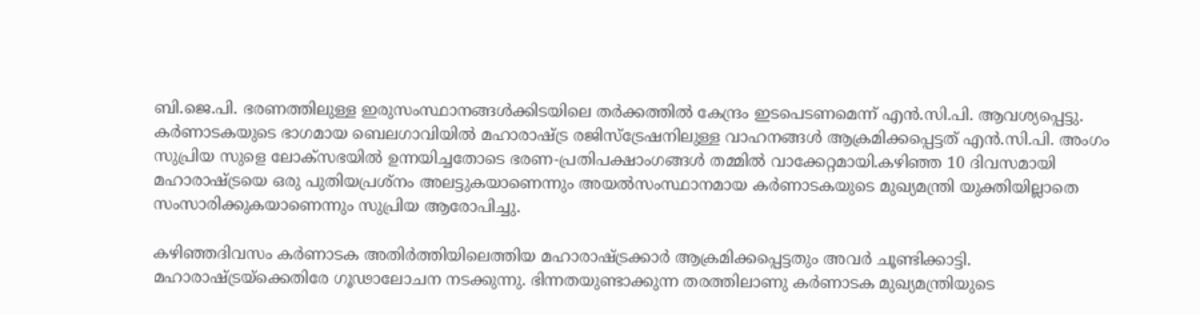ബി.ജെ.പി. ഭരണത്തിലുള്ള ഇരുസംസ്ഥാനങ്ങള്‍ക്കിടയിലെ തര്‍ക്കത്തില്‍ കേന്ദ്രം ഇടപെടണമെന്ന് എന്‍.സി.പി. ആവശ്യപ്പെട്ടു. കര്‍ണാടകയുടെ ഭാഗമായ ബെലഗാവിയില്‍ മഹാരാഷ്ട്ര രജിസ്‌ട്രേഷനിലുള്ള വാഹനങ്ങള്‍ ആക്രമിക്കപ്പെട്ടത് എന്‍.സി.പി. അംഗം സുപ്രിയ സുളെ ലോക്‌സഭയില്‍ ഉന്നയിച്ചതോടെ ഭരണ-പ്രതിപക്ഷാംഗങ്ങള്‍ തമ്മില്‍ വാക്കേറ്റമായി.കഴിഞ്ഞ 10 ദിവസമായി മഹാരാഷ്ട്രയെ ഒരു പുതിയപ്രശ്‌നം അലട്ടുകയാണെന്നും അയല്‍സംസ്ഥാനമായ കര്‍ണാടകയുടെ മുഖ്യമന്ത്രി യുക്തിയില്ലാതെ സംസാരിക്കുകയാണെന്നും സുപ്രിയ ആരോപിച്ചു.

കഴിഞ്ഞദിവസം കര്‍ണാടക അതിര്‍ത്തിയിലെത്തിയ മഹാരാഷ്ട്രക്കാര്‍ ആക്രമിക്കപ്പെട്ടതും അവര്‍ ചൂണ്ടിക്കാട്ടി. മഹാരാഷ്ട്രയ്‌ക്കെതിരേ ഗൂഢാലോചന നടക്കുന്നു. ഭിന്നതയുണ്ടാക്കുന്ന തരത്തിലാണു കര്‍ണാടക മുഖ്യമന്ത്രിയുടെ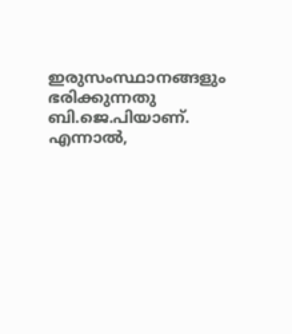ഇരുസംസ്ഥാനങ്ങളും ഭരിക്കുന്നതു ബി.ജെ.പിയാണ്. എന്നാല്‍,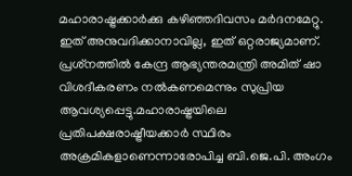മഹാരാഷ്ട്രക്കാര്‍ക്കു കഴിഞ്ഞദിവസം മര്‍ദനമേറ്റു. ഇത് അനുവദിക്കാനാവില്ല, ഇത് ഒറ്റരാജ്യമാണ്. പ്രശ്‌നത്തില്‍ കേന്ദ്ര ആഭ്യന്തരമന്ത്രി അമിത് ഷാ വിശദീകരണം നല്‍കണമെന്നും സുപ്രിയ ആവശ്യപ്പെട്ടു.മഹാരാഷ്ട്രയിലെ പ്രതിപക്ഷരാഷ്ട്രീയക്കാര്‍ സ്ഥിരം അക്രമികളാണെന്നാരോപിച്ച ബി.ജെ.പി. അംഗം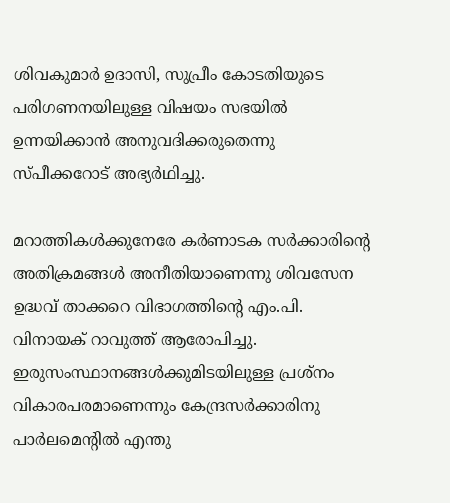ശിവകുമാര്‍ ഉദാസി, സുപ്രീം കോടതിയുടെ പരിഗണനയിലുള്ള വിഷയം സഭയില്‍ ഉന്നയിക്കാന്‍ അനുവദിക്കരുതെന്നു സ്പീക്കറോട് അഭ്യര്‍ഥിച്ചു.

മറാത്തികള്‍ക്കുനേരേ കര്‍ണാടക സര്‍ക്കാരിന്റെ അതിക്രമങ്ങള്‍ അനീതിയാണെന്നു ശിവസേന ഉദ്ധവ് താക്കറെ വിഭാഗത്തിന്റെ എം.പി. വിനായക് റാവുത്ത് ആരോപിച്ചു. ഇരുസംസ്ഥാനങ്ങള്‍ക്കുമിടയിലുള്ള പ്രശ്‌നം വികാരപരമാണെന്നും കേന്ദ്രസര്‍ക്കാരിനു പാര്‍ലമെന്റില്‍ എന്തു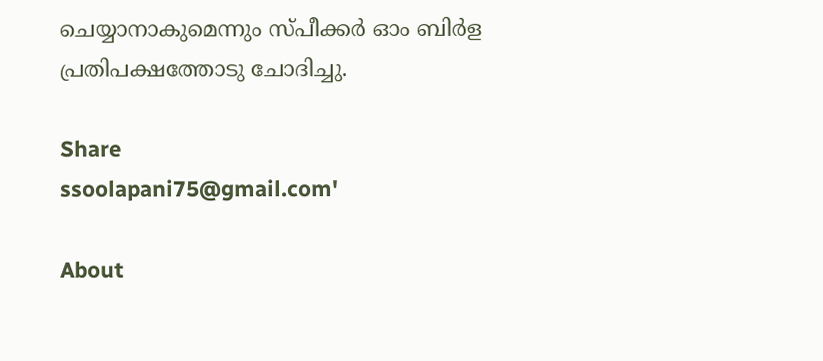ചെയ്യാനാകുമെന്നും സ്പീക്കര്‍ ഓം ബിര്‍ള പ്രതിപക്ഷത്തോടു ചോദിച്ചു.

Share
ssoolapani75@gmail.com'

About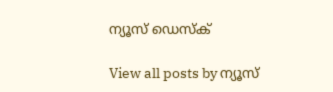ന്യൂസ് ഡെസ്ക്

View all posts by ന്യൂസ്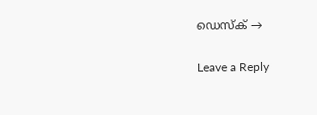ഡെസ്ക് →

Leave a Reply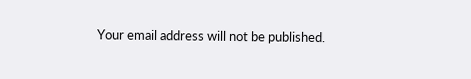Your email address will not be published.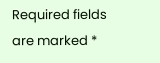Required fields are marked *